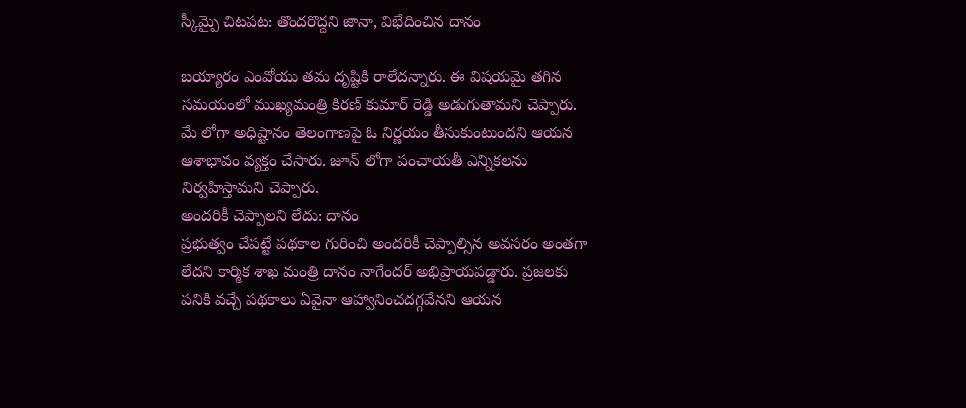స్కీమ్పై చిటపట: తొందరొద్దని జానా, విభేదించిన దానం

బయ్యారం ఎంవోయు తమ దృష్టికి రాలేదన్నారు. ఈ విషయమై తగిన సమయంలో ముఖ్యమంత్రి కిరణ్ కుమార్ రెడ్డి అడుగుతామని చెప్పారు. మే లోగా అధిష్టానం తెలంగాణపై ఓ నిర్ణయం తీసుకుంటుందని ఆయన ఆశాభావం వ్యక్తం చేసారు. జూన్ లోగా పంచాయతీ ఎన్నికలను నిర్వహిస్తామని చెప్పారు.
అందరికీ చెప్పాలని లేదు: దానం
ప్రభుత్వం చేపట్టే పథకాల గురించి అందరికీ చెప్పాల్సిన అవసరం అంతగా లేదని కార్మిక శాఖ మంత్రి దానం నాగేందర్ అభిప్రాయపడ్డారు. ప్రజలకు పనికి వచ్చే పథకాలు ఏవైనా ఆహ్వానించదగ్గవేనని ఆయన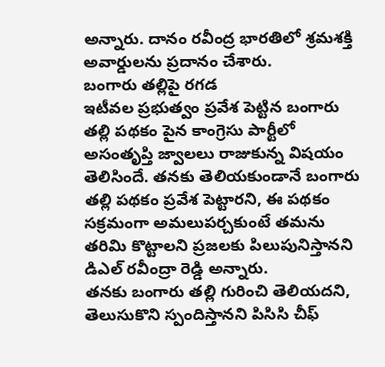అన్నారు. దానం రవీంద్ర భారతిలో శ్రమశక్తి అవార్డులను ప్రదానం చేశారు.
బంగారు తల్లిపై రగడ
ఇటీవల ప్రభుత్వం ప్రవేశ పెట్టిన బంగారు తల్లి పథకం పైన కాంగ్రెసు పార్టీలో అసంతృప్తి జ్వాలలు రాజుకున్న విషయం తెలిసిందే. తనకు తెలియకుండానే బంగారు తల్లి పథకం ప్రవేశ పెట్టారని, ఈ పథకం సక్రమంగా అమలుపర్చకుంటే తమను తరిమి కొట్టాలని ప్రజలకు పిలుపునిస్తానని డిఎల్ రవీంద్రా రెడ్డి అన్నారు.
తనకు బంగారు తల్లి గురించి తెలియదని, తెలుసుకొని స్పందిస్తానని పిసిసి చీఫ్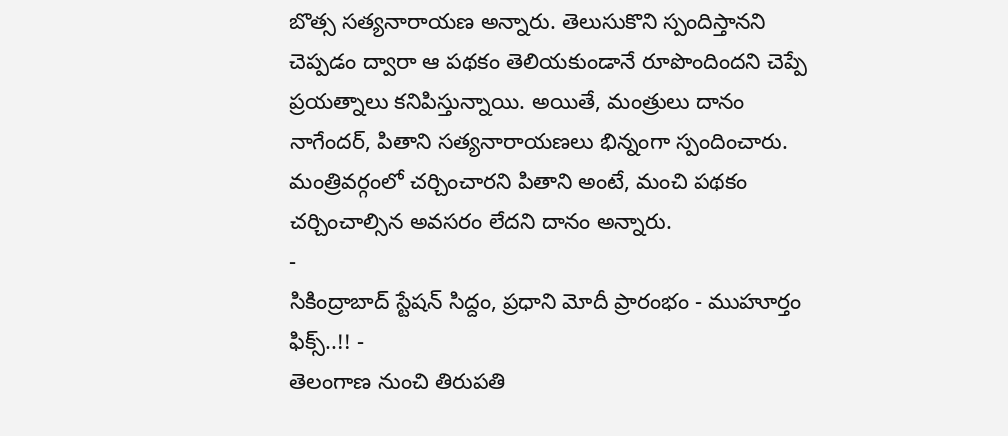బొత్స సత్యనారాయణ అన్నారు. తెలుసుకొని స్పందిస్తానని చెప్పడం ద్వారా ఆ పథకం తెలియకుండానే రూపొందిందని చెప్పే ప్రయత్నాలు కనిపిస్తున్నాయి. అయితే, మంత్రులు దానం నాగేందర్, పితాని సత్యనారాయణలు భిన్నంగా స్పందించారు. మంత్రివర్గంలో చర్చించారని పితాని అంటే, మంచి పథకం చర్చించాల్సిన అవసరం లేదని దానం అన్నారు.
-
సికింద్రాబాద్ స్టేషన్ సిద్దం, ప్రధాని మోదీ ప్రారంభం - ముహూర్తం ఫిక్స్..!! -
తెలంగాణ నుంచి తిరుపతి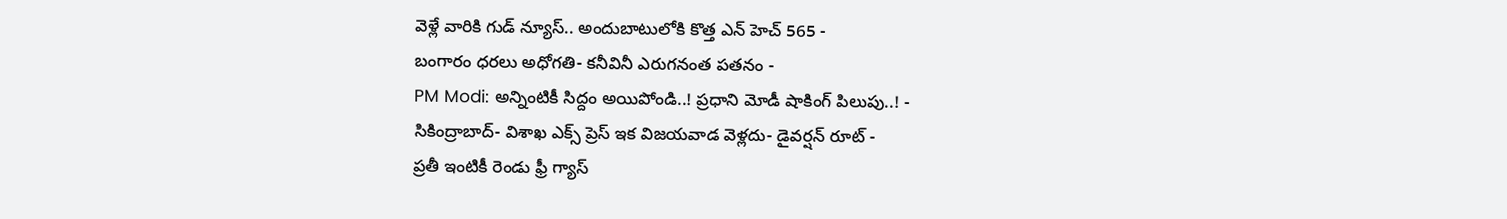వెళ్లే వారికి గుడ్ న్యూస్.. అందుబాటులోకి కొత్త ఎన్ హెచ్ 565 -
బంగారం ధరలు అధోగతి- కనీవినీ ఎరుగనంత పతనం -
PM Modi: అన్నింటికీ సిద్దం అయిపోండి..! ప్రధాని మోడీ షాకింగ్ పిలుపు..! -
సికింద్రాబాద్- విశాఖ ఎక్స్ ప్రెస్ ఇక విజయవాడ వెళ్లదు- డైవర్షన్ రూట్ -
ప్రతీ ఇంటికీ రెండు ఫ్రీ గ్యాస్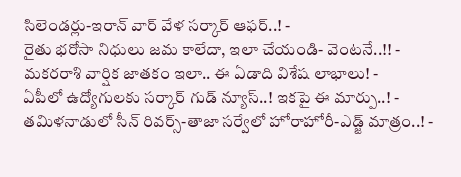సిలెండర్లు-ఇరాన్ వార్ వేళ సర్కార్ ఆఫర్..! -
రైతు భరోసా నిధులు జమ కాలేదా, ఇలా చేయండి- వెంటనే..!! -
మకరరాశి వార్షిక జాతకం ఇలా.. ఈ ఏడాది విశేష లాభాలు! -
ఏపీలో ఉద్యోగులకు సర్కార్ గుడ్ న్యూస్..! ఇకపై ఈ మార్పు..! -
తమిళనాడులో సీన్ రివర్స్-తాజా సర్వేలో హోరాహోరీ-ఎడ్జ్ మాత్రం..! -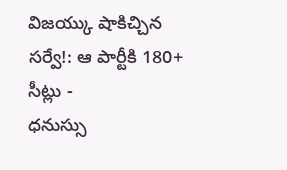విజయ్కు షాకిచ్చిన సర్వే!: ఆ పార్టీకి 180+ సీట్లు -
ధనుస్సు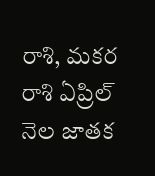రాశి, మకర రాశి ఏప్రిల్ నెల జాతక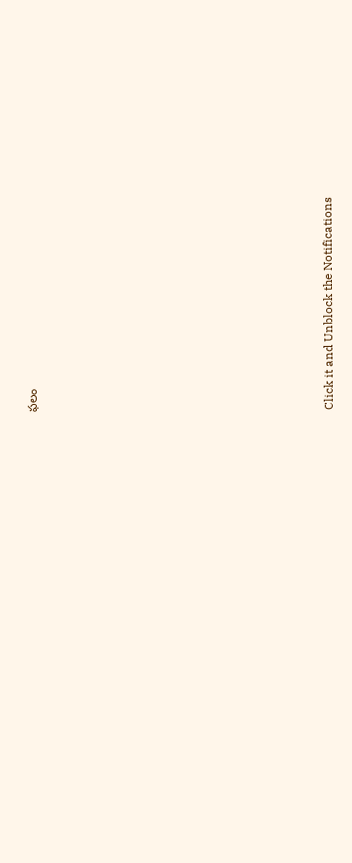ఫలం












Click it and Unblock the Notifications